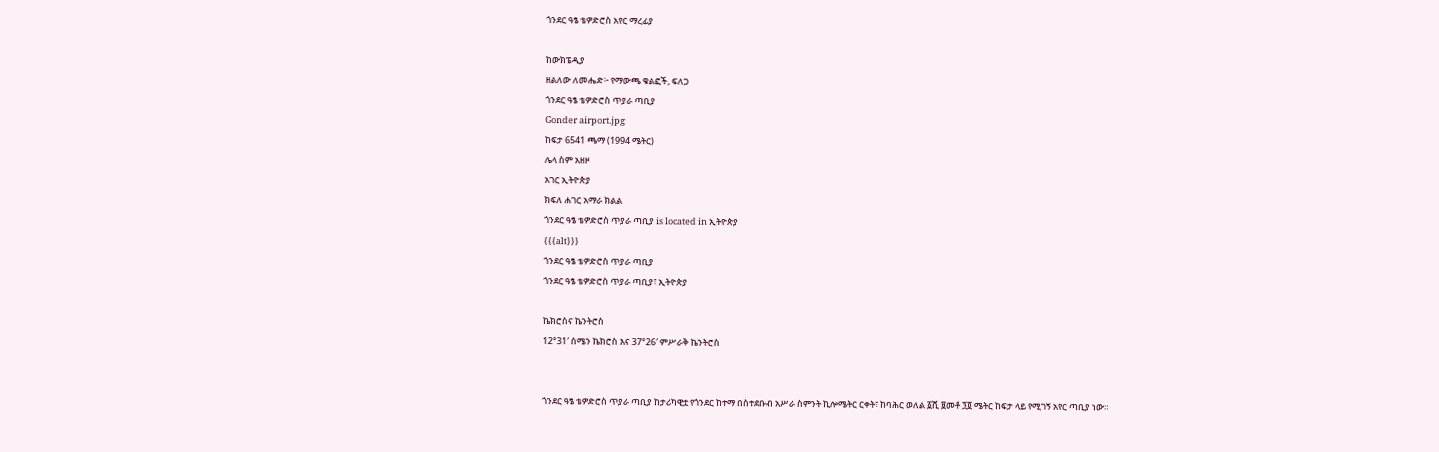ጎንደር ዓፄ ቴዎድሮስ አየር ማረፊያ

ከውክፔዲያ
ዘልለው ለመሔድ፦ የማውጫ ቁልፎች, ፍለጋ
ጎንደር ዓፄ ቴዎድሮስ ጥያራ ጣቢያ
Gonder airport.jpg
ከፍታ 6541 ጫማ (1994 ሜትር)
ሌላ ስም አዘዞ
አገር ኢትዮጵያ
ክፍለ ሐገር አማራ ክልል
ጎንደር ዓፄ ቴዎድሮስ ጥያራ ጣቢያ is located in ኢትዮጵያ
{{{alt}}}
ጎንደር ዓፄ ቴዎድሮስ ጥያራ ጣቢያ
ጎንደር ዓፄ ቴዎድሮስ ጥያራ ጣቢያ፣ ኢትዮጵያ

ኬክሮስና ኬንትሮስ
12°31′ ሰሜን ኬክሮስ እና 37°26′ ምሥራቅ ኬንትሮስ


ጎንደር ዓፄ ቴዎድሮስ ጥያራ ጣቢያ ከታሪካዊቷ የጎንደር ከተማ በስተደቡብ አሥራ ስምንት ኪሎሜትር ርቀት፣ ከባሕር ወለል ፩ሺ ፱መቶ ፺፬ ሜትር ከፍታ ላይ የሚገኝ አየር ጣቢያ ነው።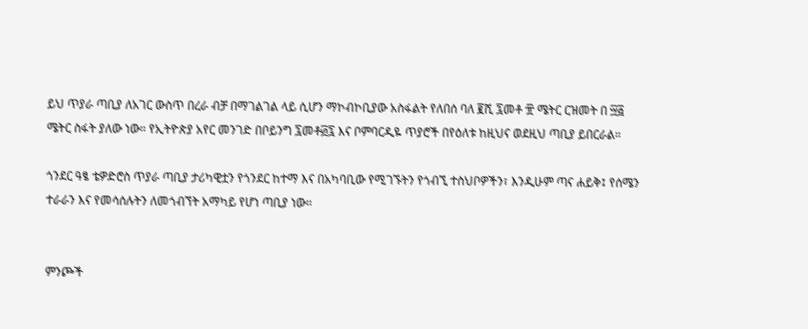ይህ ጥያራ ጣቢያ ለአገር ውስጥ በረራ ብቻ በማገልገል ላይ ሲሆን ማኮብኮቢያው አስፋልት የለበሰ ባለ ፪ሺ ፯መቶ ፹ ሜትር ርዝመት በ ፵፭ ሜትር ስፋት ያለው ነው። የኢትዮጵያ አየር መንገድ በቦይንግ ፯መቶ፴፯ እና ቦምባርዲዬ ጥያሮች በየዕለቱ ከዚህና ወደዚህ ጣቢያ ይበርራል።

ጎንደር ዓፄ ቴዎድሮስ ጥያራ ጣቢያ ታሪካዊቷን የጎንደር ከተማ እና በአካባቢው የሚገኙትን የጎብኚ ተስህቦዎችን፣ እንዲሁም ጣና ሐይቅ፤ የሰሜን ተራራን እና የመሳሰሉትን ለመጎብኘት አማካይ የሆነ ጣቢያ ነው።


ምንጮች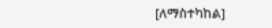[ለማስተካከል]